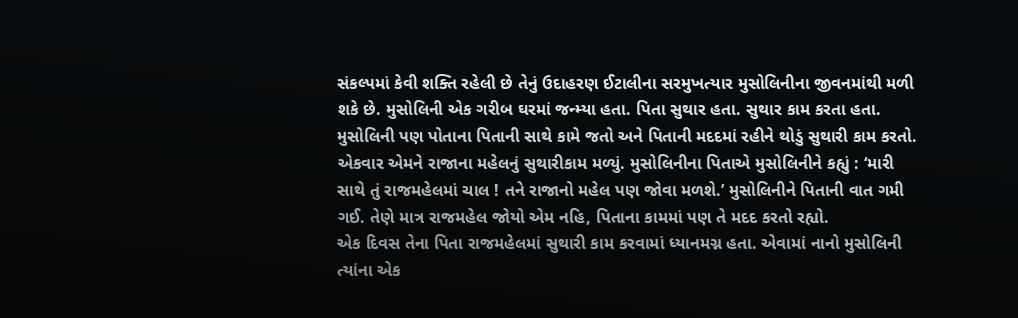સંકલ્પમાં કેવી શક્તિ રહેલી છે તેનું ઉદાહરણ ઈટાલીના સરમુખત્યાર મુસોલિનીના જીવનમાંથી મળી શકે છે. મુસોલિની એક ગરીબ ઘરમાં જન્મ્યા હતા. પિતા સુથાર હતા. સુથાર કામ કરતા હતા. મુસોલિની પણ પોતાના પિતાની સાથે કામે જતો અને પિતાની મદદમાં રહીને થોડું સુથારી કામ કરતો. એકવાર એમને રાજાના મહેલનું સુથારીકામ મળ્યું. મુસોલિનીના પિતાએ મુસોલિનીને કહ્યું : ‘મારી સાથે તું રાજમહેલમાં ચાલ ! તને રાજાનો મહેલ પણ જોવા મળશે.’ મુસોલિનીને પિતાની વાત ગમી ગઈ. તેણે માત્ર રાજમહેલ જોયો એમ નહિ, પિતાના કામમાં પણ તે મદદ કરતો રહ્યો.
એક દિવસ તેના પિતા રાજમહેલમાં સુથારી કામ કરવામાં ધ્યાનમગ્ન હતા. એવામાં નાનો મુસોલિની ત્યાંના એક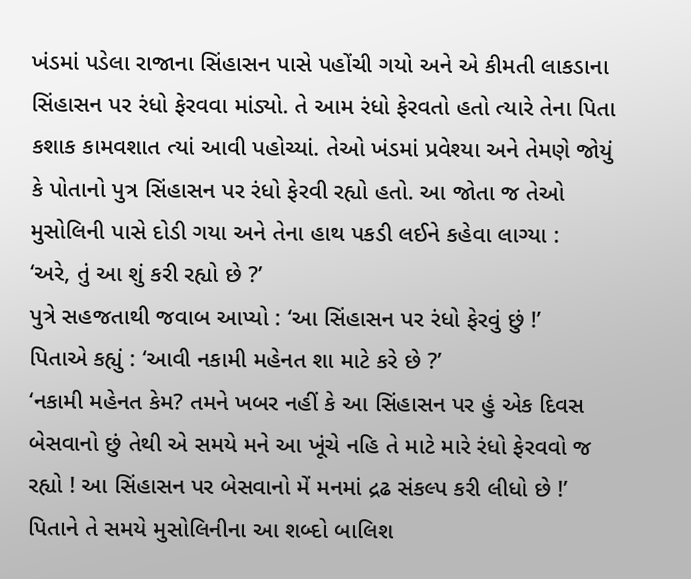ખંડમાં પડેલા રાજાના સિંહાસન પાસે પહોંચી ગયો અને એ કીમતી લાકડાના સિંહાસન પર રંધો ફેરવવા માંડ્યો. તે આમ રંધો ફેરવતો હતો ત્યારે તેના પિતા કશાક કામવશાત ત્યાં આવી પહોચ્યાં. તેઓ ખંડમાં પ્રવેશ્યા અને તેમણે જોયું કે પોતાનો પુત્ર સિંહાસન પર રંધો ફેરવી રહ્યો હતો. આ જોતા જ તેઓ મુસોલિની પાસે દોડી ગયા અને તેના હાથ પકડી લઈને કહેવા લાગ્યા :
‘અરે, તું આ શું કરી રહ્યો છે ?’
પુત્રે સહજતાથી જવાબ આપ્યો : ‘આ સિંહાસન પર રંધો ફેરવું છું !’
પિતાએ કહ્યું : ‘આવી નકામી મહેનત શા માટે કરે છે ?’
‘નકામી મહેનત કેમ? તમને ખબર નહીં કે આ સિંહાસન પર હું એક દિવસ બેસવાનો છું તેથી એ સમયે મને આ ખૂંચે નહિ તે માટે મારે રંધો ફેરવવો જ રહ્યો ! આ સિંહાસન પર બેસવાનો મેં મનમાં દ્રઢ સંકલ્પ કરી લીધો છે !’
પિતાને તે સમયે મુસોલિનીના આ શબ્દો બાલિશ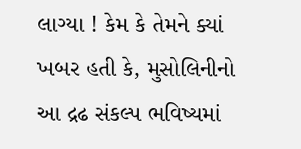લાગ્યા ! કેમ કે તેમને ક્યાં ખબર હતી કે, મુસોલિનીનો આ દ્રઢ સંકલ્પ ભવિષ્યમાં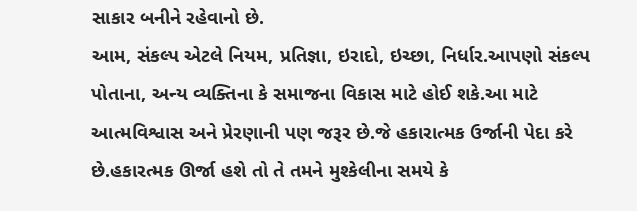સાકાર બનીને રહેવાનો છે.
આમ, સંકલ્પ એટલે નિયમ, પ્રતિજ્ઞા, ઇરાદો, ઇચ્છા, નિર્ધાર.આપણો સંકલ્પ પોતાના, અન્ય વ્યક્તિના કે સમાજના વિકાસ માટે હોઈ શકે.આ માટે આત્મવિશ્વાસ અને પ્રેરણાની પણ જરૂર છે.જે હકારાત્મક ઉર્જાની પેદા કરે છે.હકારત્મક ઊર્જા હશે તો તે તમને મુશ્કેલીના સમયે કે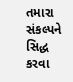તમારા સંકલ્પને સિદ્ધ કરવા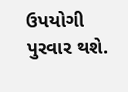ઉપયોગી પુરવાર થશે.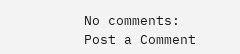No comments:
Post a Comment